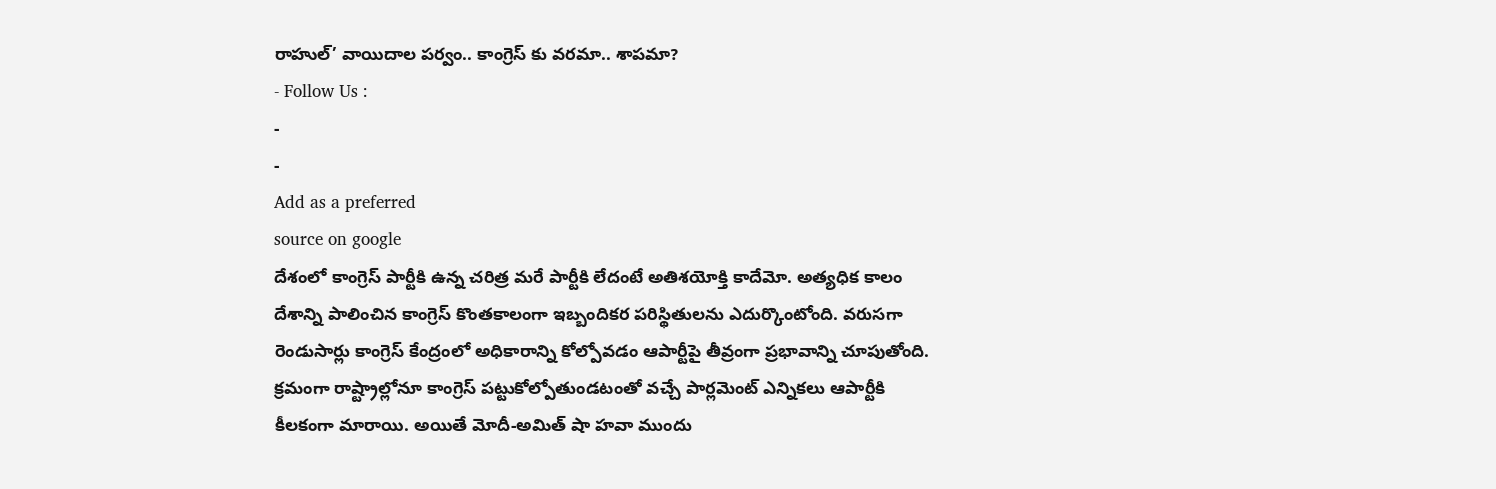రాహుల్’ వాయిదాల పర్వం.. కాంగ్రెస్ కు వరమా.. శాపమా?
- Follow Us :
-
-
Add as a preferred
source on google
దేశంలో కాంగ్రెస్ పార్టీకి ఉన్న చరిత్ర మరే పార్టీకి లేదంటే అతిశయోక్తి కాదేమో. అత్యధిక కాలం దేశాన్ని పాలించిన కాంగ్రెస్ కొంతకాలంగా ఇబ్బందికర పరిస్థితులను ఎదుర్కొంటోంది. వరుసగా రెండుసార్లు కాంగ్రెస్ కేంద్రంలో అధికారాన్ని కోల్పోవడం ఆపార్టీపై తీవ్రంగా ప్రభావాన్ని చూపుతోంది. క్రమంగా రాష్ట్రాల్లోనూ కాంగ్రెస్ పట్టుకోల్పోతుండటంతో వచ్చే పార్లమెంట్ ఎన్నికలు ఆపార్టీకి కీలకంగా మారాయి. అయితే మోదీ-అమిత్ షా హవా ముందు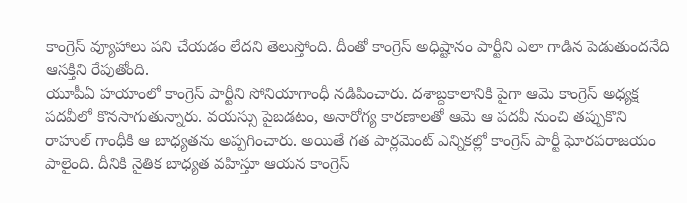కాంగ్రెస్ వ్యూహాలు పని చేయడం లేదని తెలుస్తోంది. దీంతో కాంగ్రెస్ అధిష్టానం పార్టీని ఎలా గాడిన పెడుతుందనేది ఆసక్తిని రేపుతోంది.
యూపీఏ హయాంలో కాంగ్రెస్ పార్టీని సోనియాగాంధీ నడిపించారు. దశాబ్దకాలానికి పైగా ఆమె కాంగ్రెస్ అధ్యక్ష పదవీలో కొనసాగుతున్నారు. వయస్సు పైబడటం, అనారోగ్య కారణాలతో ఆమె ఆ పదవీ నుంచి తప్పుకొని రాహుల్ గాంధీకి ఆ బాధ్యతను అప్పగించారు. అయితే గత పార్లమెంట్ ఎన్నికల్లో కాంగ్రెస్ పార్టీ ఘోరపరాజయం పాలైంది. దీనికి నైతిక బాధ్యత వహిస్తూ ఆయన కాంగ్రెస్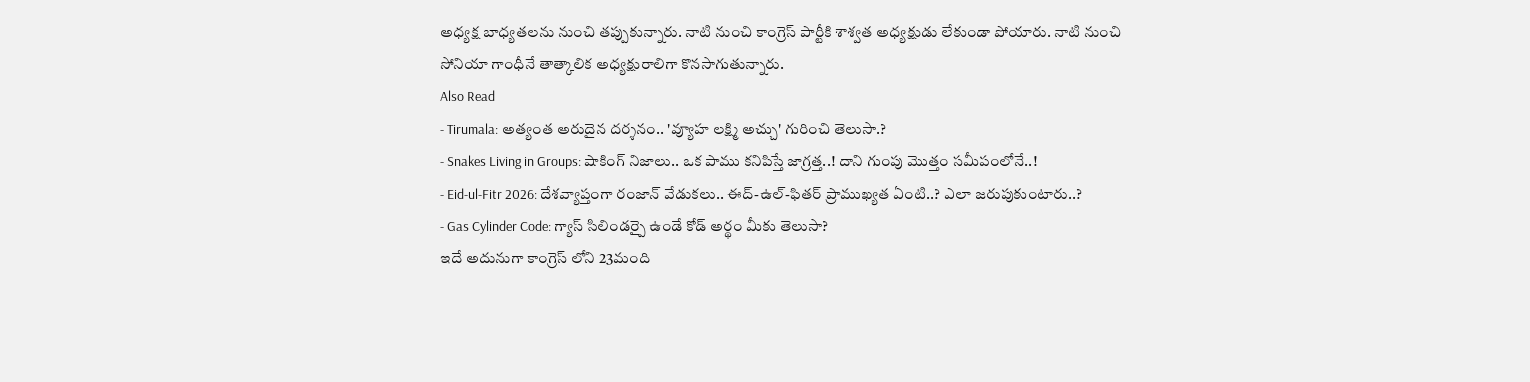అధ్యక్ష బాధ్యతలను నుంచి తప్పుకున్నారు. నాటి నుంచి కాంగ్రెస్ పార్టీకి శాశ్వత అధ్యక్షుడు లేకుండా పోయారు. నాటి నుంచి సోనియా గాంధీనే తాత్కాలిక అధ్యక్షురాలిగా కొనసాగుతున్నారు.
Also Read
- Tirumala: అత్యంత అరుదైన దర్శనం.. 'వ్యూహ లక్ష్మి అచ్చు' గురించి తెలుసా.?
- Snakes Living in Groups: షాకింగ్ నిజాలు.. ఒక పాము కనిపిస్తే జాగ్రత్త..! దాని గుంపు మొత్తం సమీపంలోనే..!
- Eid-ul-Fitr 2026: దేశవ్యాప్తంగా రంజాన్ వేడుకలు.. ఈద్-ఉల్-ఫితర్ ప్రాముఖ్యత ఏంటి..? ఎలా జరుపుకుంటారు..?
- Gas Cylinder Code: గ్యాస్ సిలిండర్పై ఉండే కోడ్ అర్థం మీకు తెలుసా?
ఇదే అదునుగా కాంగ్రెస్ లోని 23మంది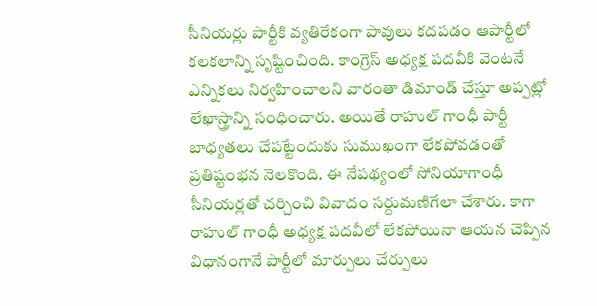సీనియర్లు పార్టీకి వ్యతిరేకంగా పావులు కదపడం ఆపార్టీలో కలకలాన్ని సృష్టించింది. కాంగ్రెస్ అధ్యక్ష పదవీకి వెంటనే ఎన్నికలు నిర్వహించాలని వారంతా డిమాండ్ చేస్తూ అప్పట్లో లేఖాస్త్రాన్ని సంధించారు. అయితే రాహుల్ గాంధీ పార్టీ బాధ్యతలు చేపట్టేందుకు సుముఖంగా లేకపోవడంతో ప్రతిష్టంభన నెలకొంది. ఈ నేపథ్యంలో సోనియాగాంధీ సీనియర్లతో చర్చించి వివాదం సర్దుమణిగేలా చేశారు. కాగా రాహుల్ గాంధీ అధ్యక్ష పదవీలో లేకపోయినా ఆయన చెప్పిన విధానంగానే పార్టీలో మార్పులు చేర్పులు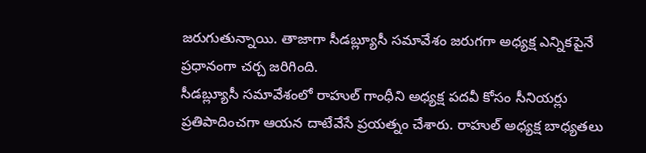జరుగుతున్నాయి. తాజాగా సీడబ్ల్యూసీ సమావేశం జరుగగా అధ్యక్ష ఎన్నికపైనే ప్రధానంగా చర్చ జరిగింది.
సీడబ్ల్యూసీ సమావేశంలో రాహుల్ గాంధీని అధ్యక్ష పదవీ కోసం సీనియర్లు ప్రతిపాదించగా ఆయన దాటేవేసే ప్రయత్నం చేశారు. రాహుల్ అధ్యక్ష బాధ్యతలు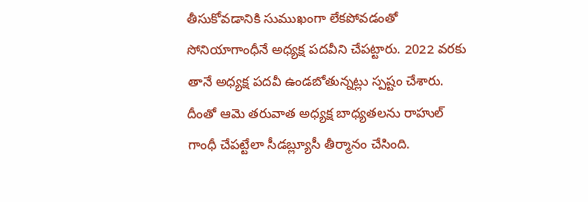తీసుకోవడానికి సుముఖంగా లేకపోవడంతో సోనియాగాంధీనే అధ్యక్ష పదవీని చేపట్టారు. 2022 వరకు తానే అధ్యక్ష పదవీ ఉండబోతున్నట్లు స్పష్టం చేశారు. దీంతో ఆమె తరువాత అధ్యక్ష బాధ్యతలను రాహుల్ గాంధీ చేపట్టేలా సీడబ్ల్యూసీ తీర్మానం చేసింది.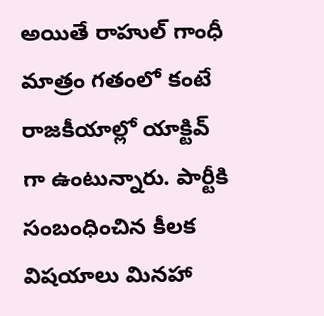అయితే రాహుల్ గాంధీ మాత్రం గతంలో కంటే రాజకీయాల్లో యాక్టివ్ గా ఉంటున్నారు. పార్టీకి సంబంధించిన కీలక విషయాలు మినహా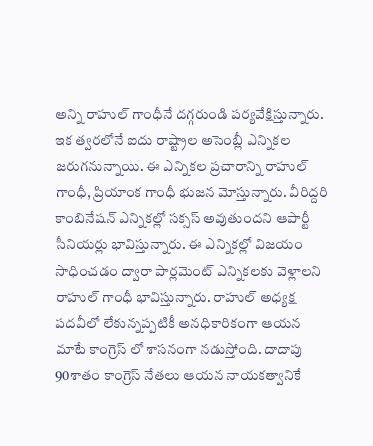అన్ని రాహుల్ గాంధీనే దగ్గరుండి పర్యవేక్షిస్తున్నారు.
ఇక త్వరలోనే ఐదు రాష్ట్రాల అసెంబ్లీ ఎన్నికల జరుగనున్నాయి. ఈ ఎన్నికల ప్రచారాన్ని రాహుల్ గాంధీ, ప్రియాంక గాంధీ భుజన మోస్తున్నారు. వీరిద్దరి కాంబినేషన్ ఎన్నికల్లో సక్సస్ అవుతుందని ఆపార్టీ సీనియర్లు భావిస్తున్నారు. ఈ ఎన్నికల్లో విజయం సాధించడం ద్వారా పార్లమెంట్ ఎన్నికలకు వెళ్లాలని రాహుల్ గాంధీ భావిస్తున్నారు. రాహుల్ అధ్యక్ష పదవీలో లేకున్నప్పటికీ అనధికారికంగా ఆయన మాటే కాంగ్రెస్ లో శాసనంగా నడుస్తోంది. దాదాపు 90శాతం కాంగ్రెస్ నేతలు ఆయన నాయకత్వానికే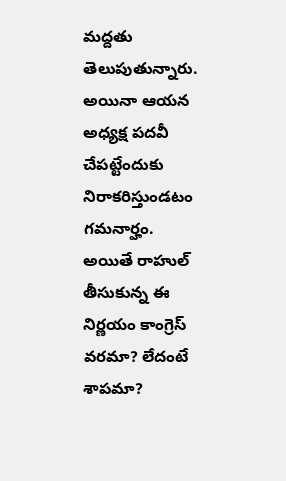మద్దతు తెలుపుతున్నారు. అయినా ఆయన అధ్యక్ష పదవీ చేపట్టేందుకు నిరాకరిస్తుండటం గమనార్హం. అయితే రాహుల్ తీసుకున్న ఈ నిర్ణయం కాంగ్రెస్ వరమా? లేదంటే శాపమా?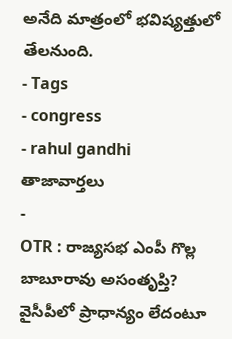అనేది మాత్రంలో భవిష్యత్తులో తేలనుంది.
- Tags
- congress
- rahul gandhi
తాజావార్తలు
-
OTR : రాజ్యసభ ఎంపీ గొల్ల బాబూరావు అసంతృప్తి? వైసీపీలో ప్రాధాన్యం లేదంటూ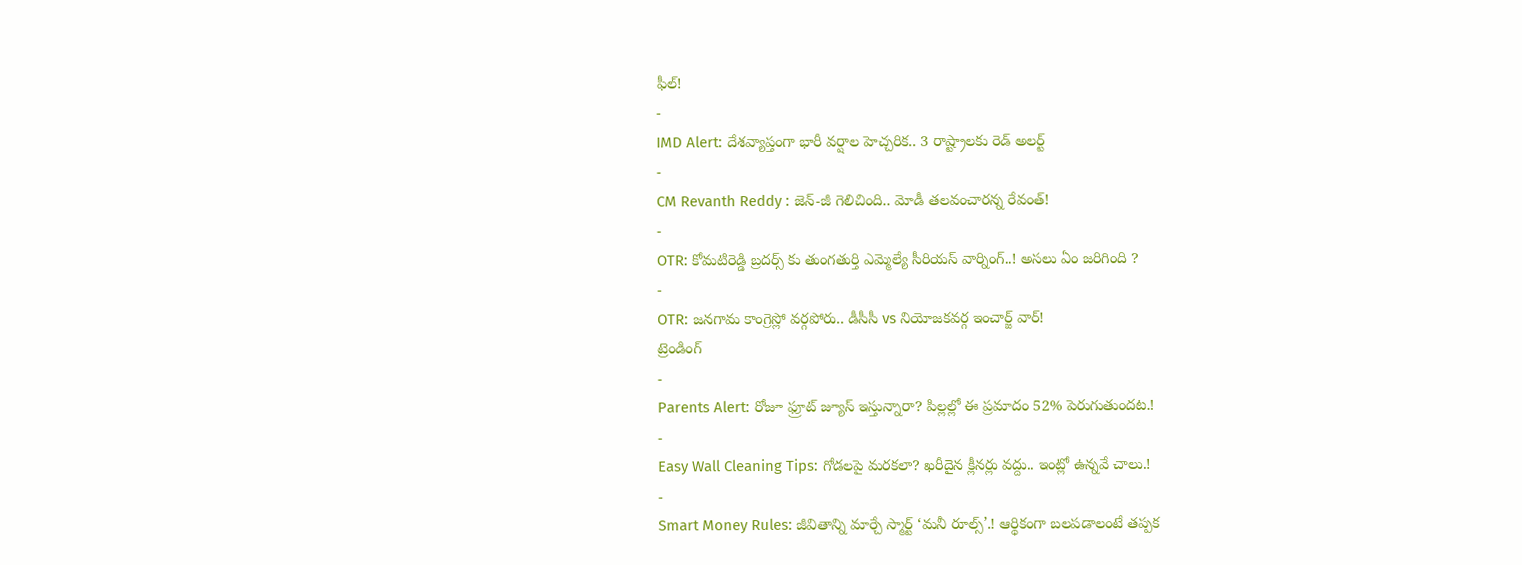ఫీల్!
-
IMD Alert: దేశవ్యాప్తంగా భారీ వర్షాల హెచ్చరిక.. 3 రాష్ట్రాలకు రెడ్ అలర్ట్
-
CM Revanth Reddy : జెన్-జీ గెలిచింది.. మోడీ తలవంచారన్న రేవంత్!
-
OTR: కోమటిరెడ్డి బ్రదర్స్ కు తుంగతుర్తి ఎమ్మెల్యే సీరియస్ వార్నింగ్..! అసలు ఏం జరిగింది ?
-
OTR: జనగామ కాంగ్రెస్లో వర్గపోరు.. డీసీసీ vs నియోజకవర్గ ఇంచార్జ్ వార్!
ట్రెండింగ్
-
Parents Alert: రోజూ ఫ్రూట్ జ్యూస్ ఇస్తున్నారా? పిల్లల్లో ఈ ప్రమాదం 52% పెరుగుతుందట.!
-
Easy Wall Cleaning Tips: గోడలపై మరకలా? ఖరీదైన క్లీనర్లు వద్దు.. ఇంట్లో ఉన్నవే చాలు.!
-
Smart Money Rules: జీవితాన్ని మార్చే స్మార్ట్ ‘మనీ రూల్స్’.! ఆర్థికంగా బలపడాలంటే తప్పక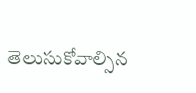తెలుసుకోవాల్సిన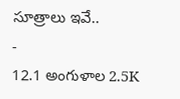సూత్రాలు ఇవే..
-
12.1 అంగుళాల 2.5K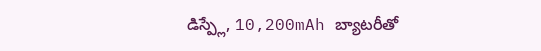డిస్ప్లే, 10,200mAh బ్యాటరీతో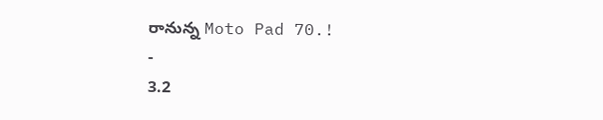రానున్న Moto Pad 70.!
-
3.2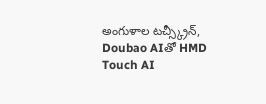అంగుళాల టచ్స్క్రీన్, Doubao AIతో HMD Touch AI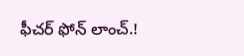ఫీచర్ ఫోన్ లాంచ్.!